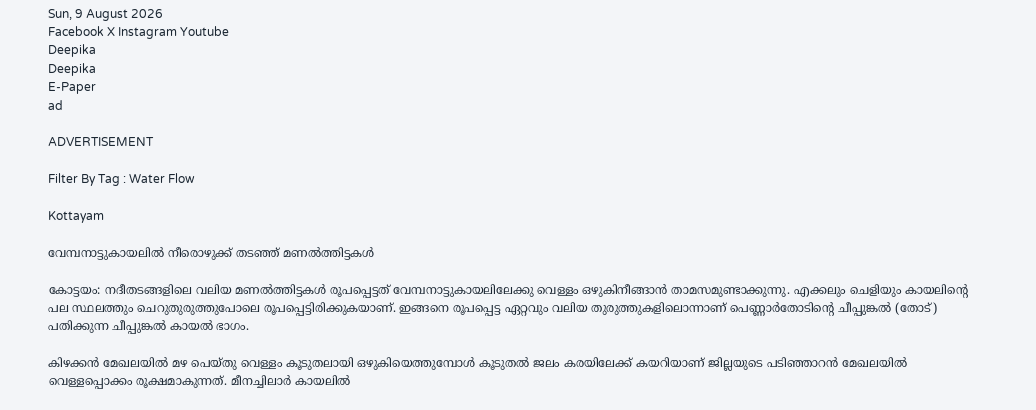Sun, 9 August 2026
Facebook X Instagram Youtube
Deepika
Deepika
E-Paper
ad

ADVERTISEMENT

Filter By Tag : Water Flow

Kottayam

വേമ്പനാട്ടുകായലില്‍ നീരൊഴുക്ക് തടഞ്ഞ് മണല്‍ത്തിട്ടകള്‍

കോട്ടയം: നദീതടങ്ങളിലെ വലിയ മണൽത്തിട്ടകള്‍ രൂപപ്പെട്ടത് വേമ്പനാട്ടുകായലിലേക്കു വെള്ളം ഒഴുകിനീങ്ങാന്‍ താമസമുണ്ടാക്കുന്നു. എക്കലും ചെളിയും കായലിന്‍റെ പല സ്ഥലത്തും ചെറുതുരുത്തുപോലെ രൂപപ്പെട്ടിരിക്കുകയാണ്. ഇങ്ങനെ രൂപപ്പെട്ട ഏറ്റവും വലിയ തുരുത്തുകളിലൊന്നാണ് പെണ്ണാര്‍തോടിന്‍റെ ചീപ്പുങ്കല്‍ (തോട്) പതിക്കുന്ന ചീപ്പുങ്കല്‍ കായല്‍ ഭാഗം.

കിഴക്കന്‍ മേഖലയില്‍ മഴ പെയ്തു വെള്ളം കൂടുതലായി ഒഴുകിയെത്തുമ്പോള്‍ കൂടുതല്‍ ജലം കരയിലേക്ക് കയറിയാണ് ജില്ലയുടെ പടിഞ്ഞാറന്‍ മേഖലയില്‍ വെള്ളപ്പൊക്കം രൂക്ഷമാകുന്നത്. മീനച്ചിലാര്‍ കായലില്‍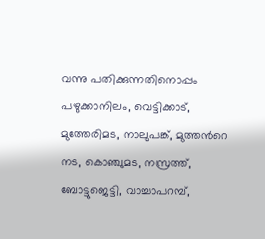വന്നു പതിക്കുന്നതിനൊപ്പം പഴുക്കാനിലം, വെട്ടിക്കാട്, മുത്തേരിമട, നാലുപങ്ക്, മുത്തന്‍റെ നട, കൊഞ്ചുമട, നസ്രത്ത്, ബോട്ടുജെട്ടി, വാച്ചാപറമ്പ്,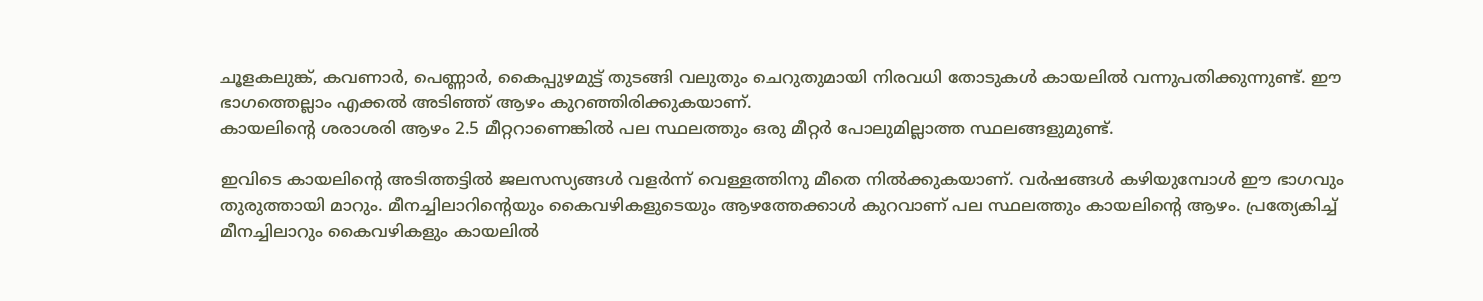ചൂളകലുങ്ക്, കവണാര്‍, പെണ്ണാര്‍, കൈപ്പുഴമുട്ട് തുടങ്ങി വലുതും ചെറുതുമായി നിരവധി തോടുകള്‍ കായലില്‍ വന്നുപതിക്കുന്നുണ്ട്. ഈ ഭാഗത്തെല്ലാം എക്കല്‍ അടിഞ്ഞ് ആഴം കുറഞ്ഞിരിക്കുകയാണ്.
കായലിന്‍റെ ശരാശരി ആഴം 2.5 മീറ്ററാണെങ്കില്‍ പല സ്ഥലത്തും ഒരു മീറ്റര്‍ പോലുമില്ലാത്ത സ്ഥലങ്ങളുമുണ്ട്.

ഇവിടെ കായലിന്‍റെ അടിത്തട്ടില്‍ ജലസസ്യങ്ങൾ വളര്‍ന്ന് വെള്ളത്തിനു മീതെ നില്‍ക്കുകയാണ്. വര്‍ഷങ്ങള്‍ കഴിയുമ്പോള്‍ ഈ ഭാഗവും തുരുത്തായി മാറും. മീനച്ചിലാറിന്‍റെയും കൈവഴികളുടെയും ആഴത്തേക്കാള്‍ കുറവാണ് പല സ്ഥലത്തും കായലിന്‍റെ ആഴം. പ്രത്യേകിച്ച് മീനച്ചിലാറും കൈവഴികളും കായലില്‍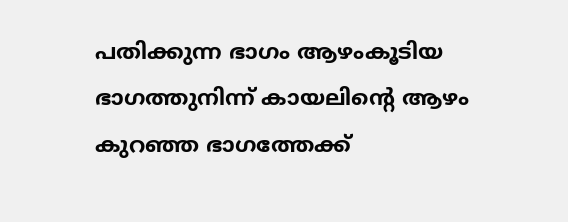പതിക്കുന്ന ഭാഗം ആഴംകൂടിയ ഭാഗത്തുനിന്ന് കായലിന്‍റെ ആഴം കുറഞ്ഞ ഭാഗത്തേക്ക്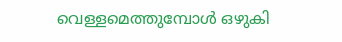വെള്ളമെത്തുമ്പോള്‍ ഒഴുകി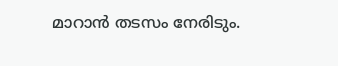മാറാന്‍ തടസം നേരിടും.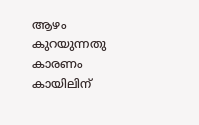ആഴം കുറയുന്നതു കാരണം കായിലിന്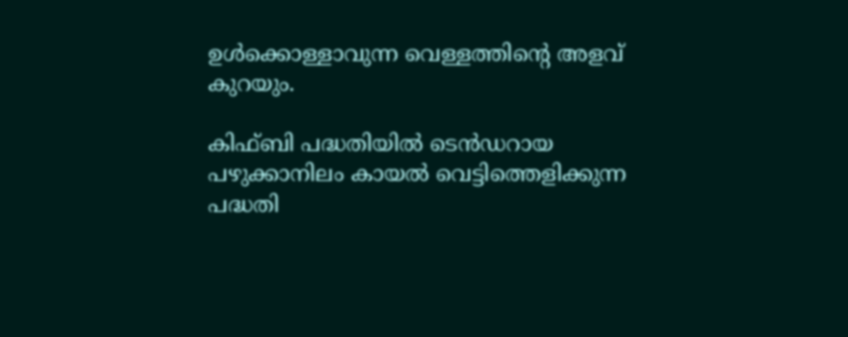ഉള്‍ക്കൊള്ളാവുന്ന വെള്ളത്തിന്‍റെ അളവ് കുറയും.

കിഫ്ബി പദ്ധതിയില്‍ ടെന്‍ഡറായ പഴുക്കാനിലം കായല്‍ വെട്ടിത്തെളിക്കുന്ന പദ്ധതി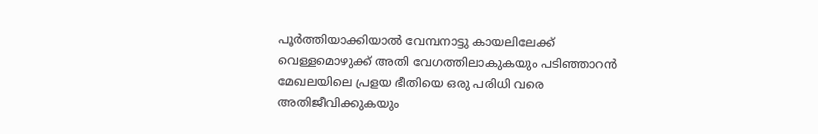പൂര്‍ത്തിയാക്കിയാല്‍ വേമ്പനാട്ടു കായലിലേക്ക് വെള്ളമൊഴുക്ക് അതി വേഗത്തിലാകുകയും പടിഞ്ഞാറന്‍ മേഖലയിലെ പ്രളയ ഭീതിയെ ഒരു പരിധി വരെ അതിജീവിക്കുകയും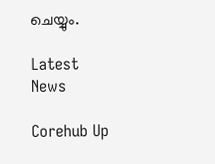ചെയ്യും.

Latest News

Corehub Up